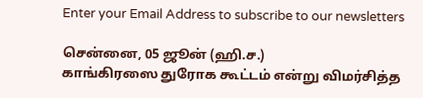Enter your Email Address to subscribe to our newsletters

சென்னை, 05 ஜூன் (ஹி.ச.)
காங்கிரஸை துரோக கூட்டம் என்று விமர்சித்த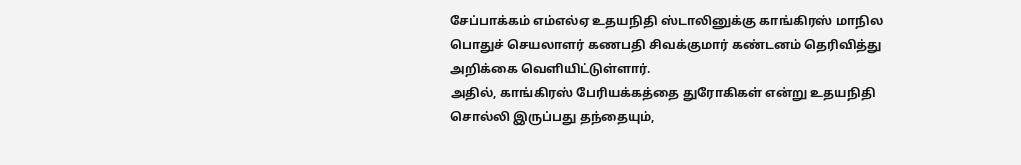சேப்பாக்கம் எம்எல்ஏ உதயநிதி ஸ்டாலினுக்கு காங்கிரஸ் மாநில பொதுச் செயலாளர் கணபதி சிவக்குமார் கண்டனம் தெரிவித்து அறிக்கை வெளியிட்டுள்ளார்.
அதில், காங்கிரஸ் பேரியக்கத்தை துரோகிகள் என்று உதயநிதி சொல்லி இருப்பது தந்தையும்,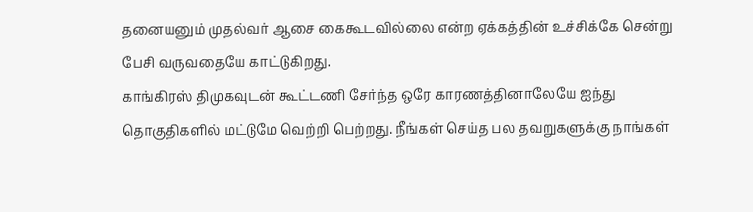தனையனும் முதல்வர் ஆசை கைகூடவில்லை என்ற ஏக்கத்தின் உச்சிக்கே சென்று பேசி வருவதையே காட்டுகிறது.
காங்கிரஸ் திமுகவுடன் கூட்டணி சேர்ந்த ஒரே காரணத்தினாலேயே ஐந்து தொகுதிகளில் மட்டுமே வெற்றி பெற்றது. நீங்கள் செய்த பல தவறுகளுக்கு நாங்கள்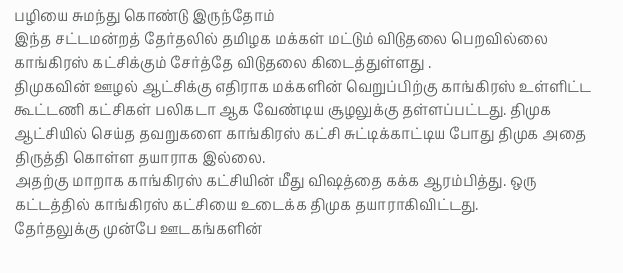பழியை சுமந்து கொண்டு இருந்தோம்
இந்த சட்டமன்றத் தேர்தலில் தமிழக மக்கள் மட்டும் விடுதலை பெறவில்லை காங்கிரஸ் கட்சிக்கும் சேர்த்தே விடுதலை கிடைத்துள்ளது .
திமுகவின் ஊழல் ஆட்சிக்கு எதிராக மக்களின் வெறுப்பிற்கு காங்கிரஸ் உள்ளிட்ட கூட்டணி கட்சிகள் பலிகடா ஆக வேண்டிய சூழலுக்கு தள்ளப்பட்டது. திமுக ஆட்சியில் செய்த தவறுகளை காங்கிரஸ் கட்சி சுட்டிக்காட்டிய போது திமுக அதை திருத்தி கொள்ள தயாராக இல்லை.
அதற்கு மாறாக காங்கிரஸ் கட்சியின் மீது விஷத்தை கக்க ஆரம்பித்து. ஒரு கட்டத்தில் காங்கிரஸ் கட்சியை உடைக்க திமுக தயாராகிவிட்டது.
தேர்தலுக்கு முன்பே ஊடகங்களின்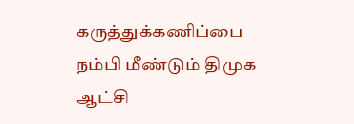கருத்துக்கணிப்பை நம்பி மீண்டும் திமுக ஆட்சி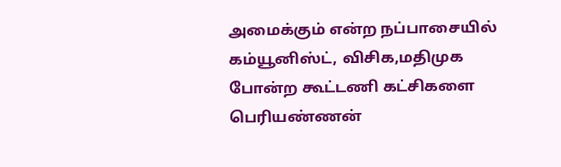அமைக்கும் என்ற நப்பாசையில் கம்யூனிஸ்ட், விசிக,மதிமுக போன்ற கூட்டணி கட்சிகளை பெரியண்ணன்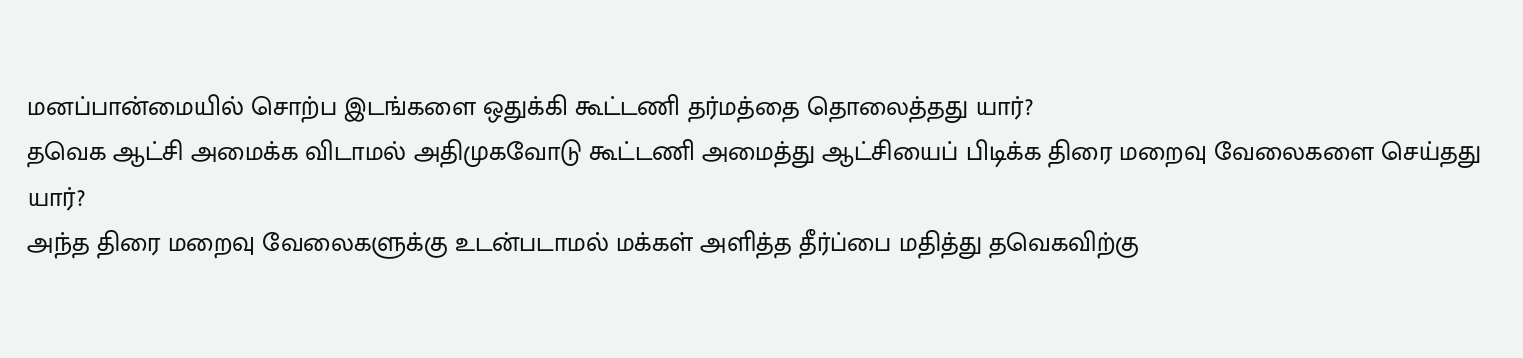மனப்பான்மையில் சொற்ப இடங்களை ஒதுக்கி கூட்டணி தர்மத்தை தொலைத்தது யார்?
தவெக ஆட்சி அமைக்க விடாமல் அதிமுகவோடு கூட்டணி அமைத்து ஆட்சியைப் பிடிக்க திரை மறைவு வேலைகளை செய்தது யார்?
அந்த திரை மறைவு வேலைகளுக்கு உடன்படாமல் மக்கள் அளித்த தீர்ப்பை மதித்து தவெகவிற்கு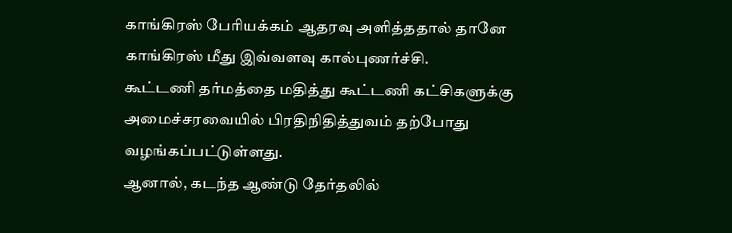காங்கிரஸ் பேரியக்கம் ஆதரவு அளித்ததால் தானே காங்கிரஸ் மீது இவ்வளவு கால்புணர்ச்சி.
கூட்டணி தர்மத்தை மதித்து கூட்டணி கட்சிகளுக்கு அமைச்சரவையில் பிரதிநிதித்துவம் தற்போது வழங்கப்பட்டுள்ளது.
ஆனால், கடந்த ஆண்டு தேர்தலில்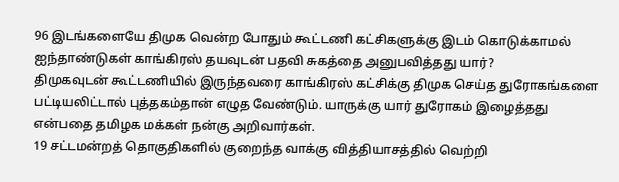96 இடங்களையே திமுக வென்ற போதும் கூட்டணி கட்சிகளுக்கு இடம் கொடுக்காமல் ஐந்தாண்டுகள் காங்கிரஸ் தயவுடன் பதவி சுகத்தை அனுபவித்தது யார்?
திமுகவுடன் கூட்டணியில் இருந்தவரை காங்கிரஸ் கட்சிக்கு திமுக செய்த துரோகங்களை பட்டியலிட்டால் புத்தகம்தான் எழுத வேண்டும். யாருக்கு யார் துரோகம் இழைத்தது என்பதை தமிழக மக்கள் நன்கு அறிவார்கள்.
19 சட்டமன்றத் தொகுதிகளில் குறைந்த வாக்கு வித்தியாசத்தில் வெற்றி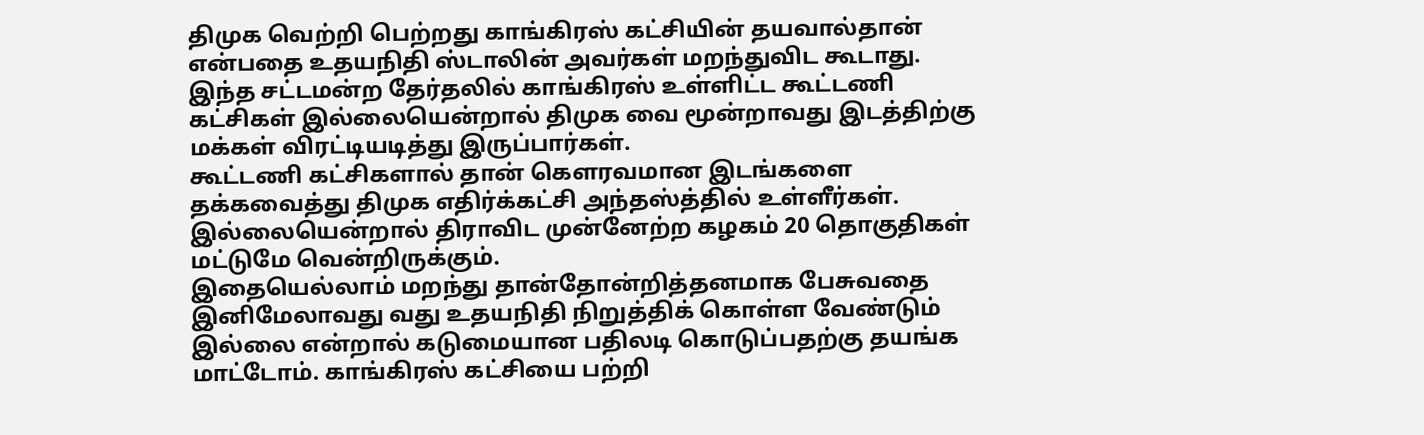திமுக வெற்றி பெற்றது காங்கிரஸ் கட்சியின் தயவால்தான் என்பதை உதயநிதி ஸ்டாலின் அவர்கள் மறந்துவிட கூடாது.
இந்த சட்டமன்ற தேர்தலில் காங்கிரஸ் உள்ளிட்ட கூட்டணி கட்சிகள் இல்லையென்றால் திமுக வை மூன்றாவது இடத்திற்கு மக்கள் விரட்டியடித்து இருப்பார்கள்.
கூட்டணி கட்சிகளால் தான் கௌரவமான இடங்களை தக்கவைத்து திமுக எதிர்க்கட்சி அந்தஸ்த்தில் உள்ளீர்கள். இல்லையென்றால் திராவிட முன்னேற்ற கழகம் 20 தொகுதிகள் மட்டுமே வென்றிருக்கும்.
இதையெல்லாம் மறந்து தான்தோன்றித்தனமாக பேசுவதை இனிமேலாவது வது உதயநிதி நிறுத்திக் கொள்ள வேண்டும் இல்லை என்றால் கடுமையான பதிலடி கொடுப்பதற்கு தயங்க மாட்டோம். காங்கிரஸ் கட்சியை பற்றி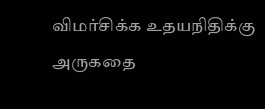விமர்சிக்க உதயநிதிக்கு அருகதை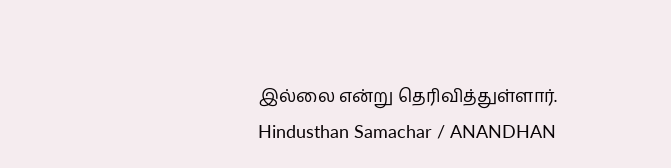இல்லை என்று தெரிவித்துள்ளார்.
Hindusthan Samachar / ANANDHAN